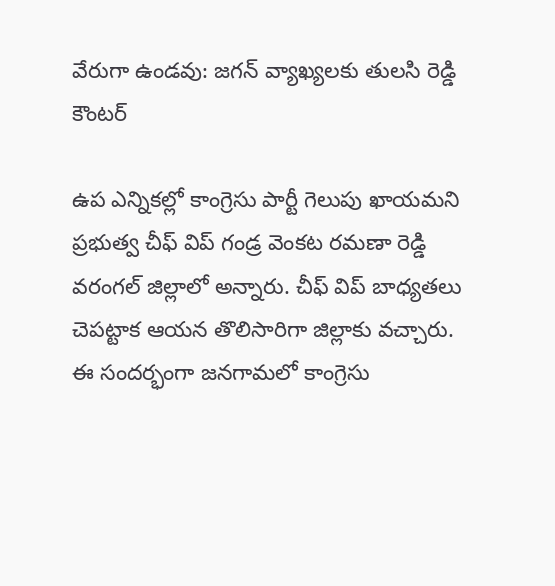వేరుగా ఉండవు: జగన్ వ్యాఖ్యలకు తులసి రెడ్డి కౌంటర్

ఉప ఎన్నికల్లో కాంగ్రెసు పార్టీ గెలుపు ఖాయమని ప్రభుత్వ చీఫ్ విప్ గండ్ర వెంకట రమణా రెడ్డి వరంగల్ జిల్లాలో అన్నారు. చీఫ్ విప్ బాధ్యతలు చెపట్టాక ఆయన తొలిసారిగా జిల్లాకు వచ్చారు. ఈ సందర్భంగా జనగామలో కాంగ్రెసు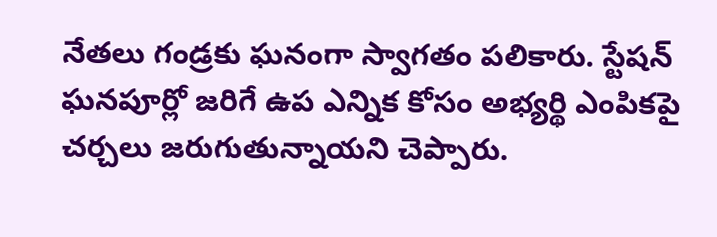నేతలు గండ్రకు ఘనంగా స్వాగతం పలికారు. స్టేషన్ ఘనపూర్లో జరిగే ఉప ఎన్నిక కోసం అభ్యర్థి ఎంపికపై చర్చలు జరుగుతున్నాయని చెప్పారు.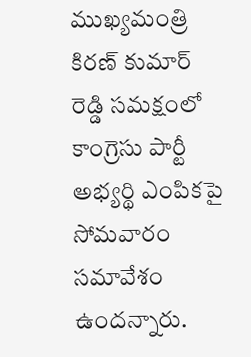ముఖ్యమంత్రి కిరణ్ కుమార్ రెడ్డి సమక్షంలో కాంగ్రెసు పార్టీ అభ్యర్థి ఎంపికపై సోమవారం సమావేశం ఉందన్నారు.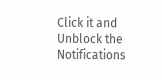Click it and Unblock the Notifications